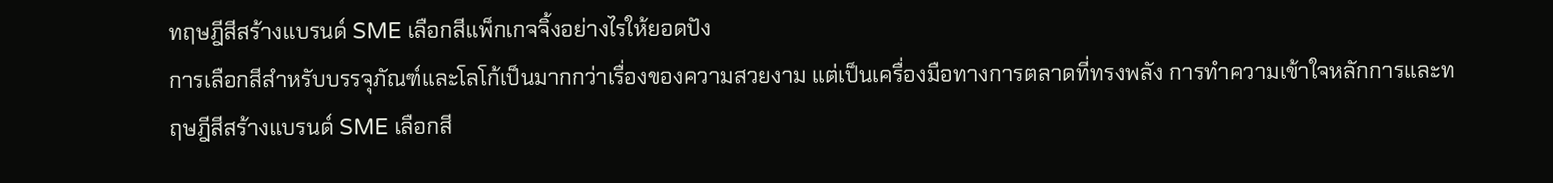ทฤษฎีสีสร้างแบรนด์ SME เลือกสีแพ็กเกจจิ้งอย่างไรให้ยอดปัง
การเลือกสีสำหรับบรรจุภัณฑ์และโลโก้เป็นมากกว่าเรื่องของความสวยงาม แต่เป็นเครื่องมือทางการตลาดที่ทรงพลัง การทำความเข้าใจหลักการและทฤษฎีสีสร้างแบรนด์ SME เลือกสี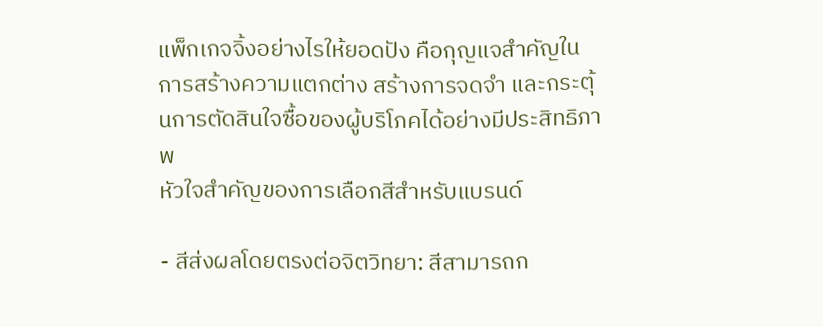แพ็กเกจจิ้งอย่างไรให้ยอดปัง คือกุญแจสำคัญในการสร้างความแตกต่าง สร้างการจดจำ และกระตุ้นการตัดสินใจซื้อของผู้บริโภคได้อย่างมีประสิทธิภาพ
หัวใจสำคัญของการเลือกสีสำหรับแบรนด์

- สีส่งผลโดยตรงต่อจิตวิทยา: สีสามารถก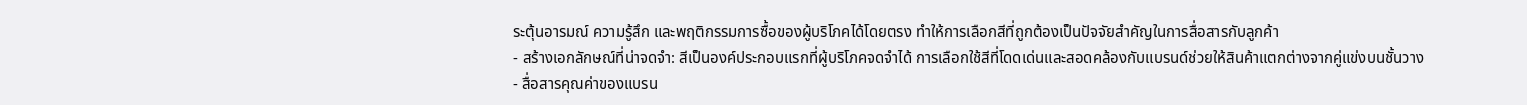ระตุ้นอารมณ์ ความรู้สึก และพฤติกรรมการซื้อของผู้บริโภคได้โดยตรง ทำให้การเลือกสีที่ถูกต้องเป็นปัจจัยสำคัญในการสื่อสารกับลูกค้า
- สร้างเอกลักษณ์ที่น่าจดจำ: สีเป็นองค์ประกอบแรกที่ผู้บริโภคจดจำได้ การเลือกใช้สีที่โดดเด่นและสอดคล้องกับแบรนด์ช่วยให้สินค้าแตกต่างจากคู่แข่งบนชั้นวาง
- สื่อสารคุณค่าของแบรน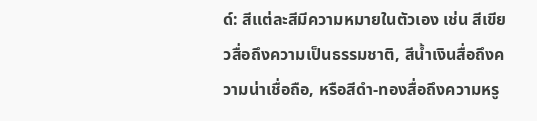ด์: สีแต่ละสีมีความหมายในตัวเอง เช่น สีเขียวสื่อถึงความเป็นธรรมชาติ, สีน้ำเงินสื่อถึงความน่าเชื่อถือ, หรือสีดำ-ทองสื่อถึงความหรู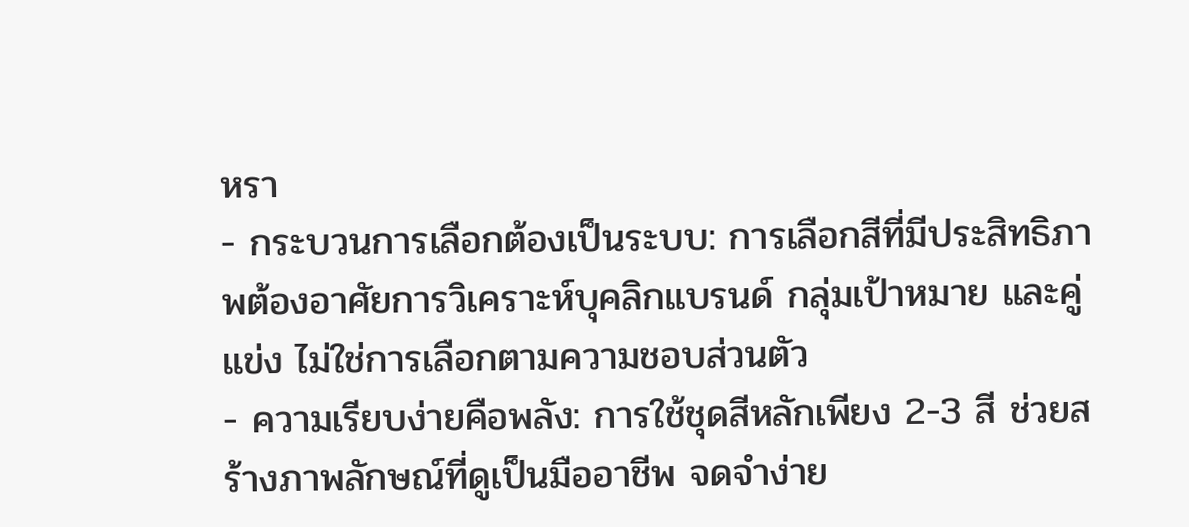หรา
- กระบวนการเลือกต้องเป็นระบบ: การเลือกสีที่มีประสิทธิภาพต้องอาศัยการวิเคราะห์บุคลิกแบรนด์ กลุ่มเป้าหมาย และคู่แข่ง ไม่ใช่การเลือกตามความชอบส่วนตัว
- ความเรียบง่ายคือพลัง: การใช้ชุดสีหลักเพียง 2-3 สี ช่วยสร้างภาพลักษณ์ที่ดูเป็นมืออาชีพ จดจำง่าย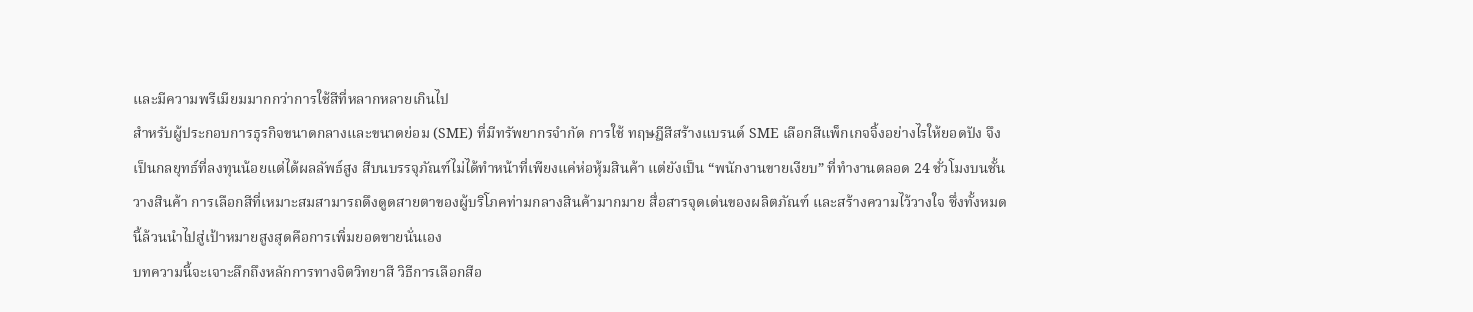และมีความพรีเมียมมากกว่าการใช้สีที่หลากหลายเกินไป
สำหรับผู้ประกอบการธุรกิจขนาดกลางและขนาดย่อม (SME) ที่มีทรัพยากรจำกัด การใช้ ทฤษฎีสีสร้างแบรนด์ SME เลือกสีแพ็กเกจจิ้งอย่างไรให้ยอดปัง จึงเป็นกลยุทธ์ที่ลงทุนน้อยแต่ได้ผลลัพธ์สูง สีบนบรรจุภัณฑ์ไม่ได้ทำหน้าที่เพียงแค่ห่อหุ้มสินค้า แต่ยังเป็น “พนักงานขายเงียบ” ที่ทำงานตลอด 24 ชั่วโมงบนชั้นวางสินค้า การเลือกสีที่เหมาะสมสามารถดึงดูดสายตาของผู้บริโภคท่ามกลางสินค้ามากมาย สื่อสารจุดเด่นของผลิตภัณฑ์ และสร้างความไว้วางใจ ซึ่งทั้งหมดนี้ล้วนนำไปสู่เป้าหมายสูงสุดคือการเพิ่มยอดขายนั่นเอง
บทความนี้จะเจาะลึกถึงหลักการทางจิตวิทยาสี วิธีการเลือกสีอ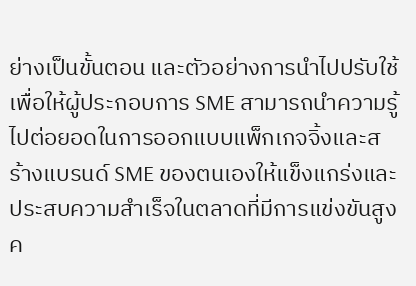ย่างเป็นขั้นตอน และตัวอย่างการนำไปปรับใช้ เพื่อให้ผู้ประกอบการ SME สามารถนำความรู้ไปต่อยอดในการออกแบบแพ็กเกจจิ้งและสร้างแบรนด์ SME ของตนเองให้แข็งแกร่งและประสบความสำเร็จในตลาดที่มีการแข่งขันสูง
ค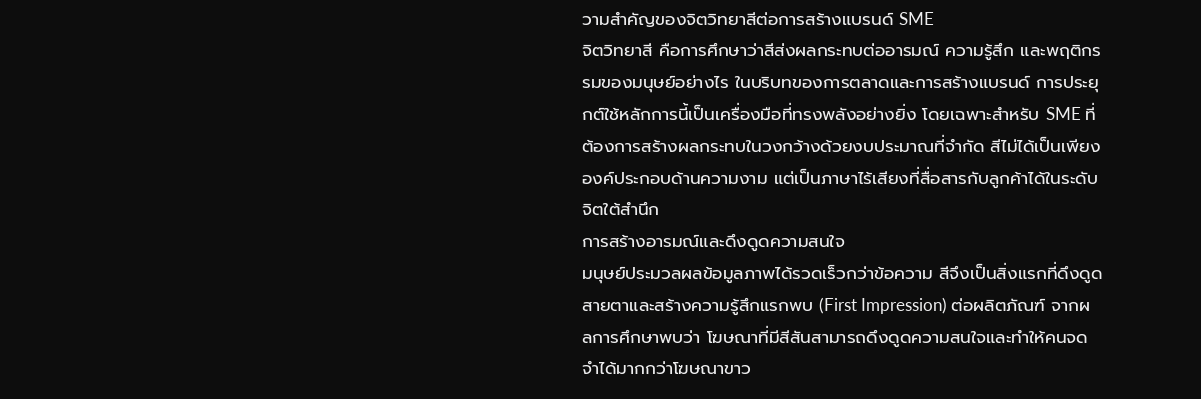วามสำคัญของจิตวิทยาสีต่อการสร้างแบรนด์ SME
จิตวิทยาสี คือการศึกษาว่าสีส่งผลกระทบต่ออารมณ์ ความรู้สึก และพฤติกรรมของมนุษย์อย่างไร ในบริบทของการตลาดและการสร้างแบรนด์ การประยุกต์ใช้หลักการนี้เป็นเครื่องมือที่ทรงพลังอย่างยิ่ง โดยเฉพาะสำหรับ SME ที่ต้องการสร้างผลกระทบในวงกว้างด้วยงบประมาณที่จำกัด สีไม่ได้เป็นเพียงองค์ประกอบด้านความงาม แต่เป็นภาษาไร้เสียงที่สื่อสารกับลูกค้าได้ในระดับจิตใต้สำนึก
การสร้างอารมณ์และดึงดูดความสนใจ
มนุษย์ประมวลผลข้อมูลภาพได้รวดเร็วกว่าข้อความ สีจึงเป็นสิ่งแรกที่ดึงดูดสายตาและสร้างความรู้สึกแรกพบ (First Impression) ต่อผลิตภัณฑ์ จากผลการศึกษาพบว่า โฆษณาที่มีสีสันสามารถดึงดูดความสนใจและทำให้คนจดจำได้มากกว่าโฆษณาขาว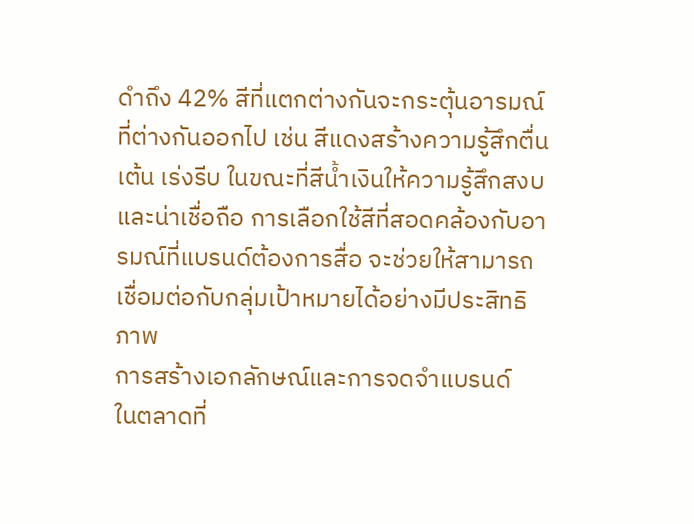ดำถึง 42% สีที่แตกต่างกันจะกระตุ้นอารมณ์ที่ต่างกันออกไป เช่น สีแดงสร้างความรู้สึกตื่นเต้น เร่งรีบ ในขณะที่สีน้ำเงินให้ความรู้สึกสงบและน่าเชื่อถือ การเลือกใช้สีที่สอดคล้องกับอารมณ์ที่แบรนด์ต้องการสื่อ จะช่วยให้สามารถเชื่อมต่อกับกลุ่มเป้าหมายได้อย่างมีประสิทธิภาพ
การสร้างเอกลักษณ์และการจดจำแบรนด์
ในตลาดที่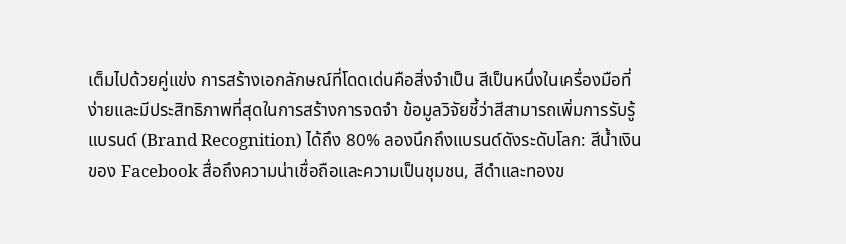เต็มไปด้วยคู่แข่ง การสร้างเอกลักษณ์ที่โดดเด่นคือสิ่งจำเป็น สีเป็นหนึ่งในเครื่องมือที่ง่ายและมีประสิทธิภาพที่สุดในการสร้างการจดจำ ข้อมูลวิจัยชี้ว่าสีสามารถเพิ่มการรับรู้แบรนด์ (Brand Recognition) ได้ถึง 80% ลองนึกถึงแบรนด์ดังระดับโลก: สีน้ำเงินของ Facebook สื่อถึงความน่าเชื่อถือและความเป็นชุมชน, สีดำและทองข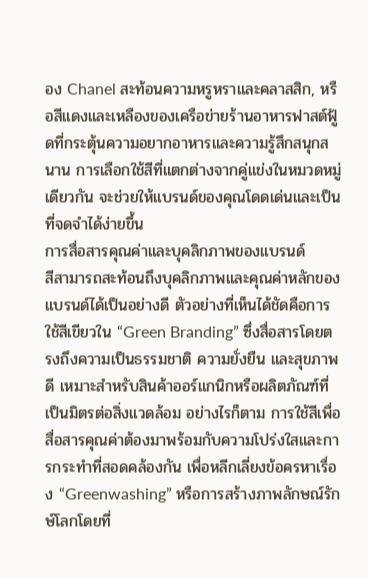อง Chanel สะท้อนความหรูหราและคลาสสิก, หรือสีแดงและเหลืองของเครือข่ายร้านอาหารฟาสต์ฟู้ดที่กระตุ้นความอยากอาหารและความรู้สึกสนุกสนาน การเลือกใช้สีที่แตกต่างจากคู่แข่งในหมวดหมู่เดียวกัน จะช่วยให้แบรนด์ของคุณโดดเด่นและเป็นที่จดจำได้ง่ายขึ้น
การสื่อสารคุณค่าและบุคลิกภาพของแบรนด์
สีสามารถสะท้อนถึงบุคลิกภาพและคุณค่าหลักของแบรนด์ได้เป็นอย่างดี ตัวอย่างที่เห็นได้ชัดคือการใช้สีเขียวใน “Green Branding” ซึ่งสื่อสารโดยตรงถึงความเป็นธรรมชาติ ความยั่งยืน และสุขภาพดี เหมาะสำหรับสินค้าออร์แกนิกหรือผลิตภัณฑ์ที่เป็นมิตรต่อสิ่งแวดล้อม อย่างไรก็ตาม การใช้สีเพื่อสื่อสารคุณค่าต้องมาพร้อมกับความโปร่งใสและการกระทำที่สอดคล้องกัน เพื่อหลีกเลี่ยงข้อครหาเรื่อง “Greenwashing” หรือการสร้างภาพลักษณ์รักษ์โลกโดยที่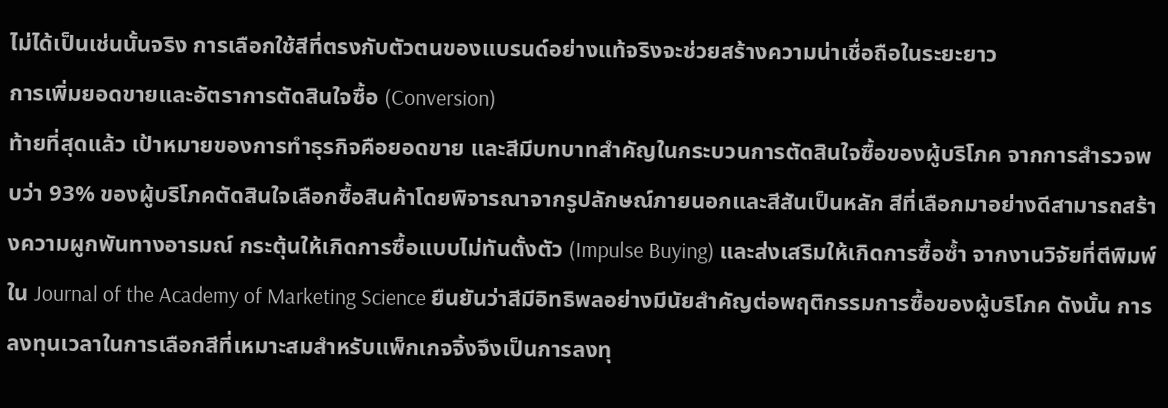ไม่ได้เป็นเช่นนั้นจริง การเลือกใช้สีที่ตรงกับตัวตนของแบรนด์อย่างแท้จริงจะช่วยสร้างความน่าเชื่อถือในระยะยาว
การเพิ่มยอดขายและอัตราการตัดสินใจซื้อ (Conversion)
ท้ายที่สุดแล้ว เป้าหมายของการทำธุรกิจคือยอดขาย และสีมีบทบาทสำคัญในกระบวนการตัดสินใจซื้อของผู้บริโภค จากการสำรวจพบว่า 93% ของผู้บริโภคตัดสินใจเลือกซื้อสินค้าโดยพิจารณาจากรูปลักษณ์ภายนอกและสีสันเป็นหลัก สีที่เลือกมาอย่างดีสามารถสร้างความผูกพันทางอารมณ์ กระตุ้นให้เกิดการซื้อแบบไม่ทันตั้งตัว (Impulse Buying) และส่งเสริมให้เกิดการซื้อซ้ำ จากงานวิจัยที่ตีพิมพ์ใน Journal of the Academy of Marketing Science ยืนยันว่าสีมีอิทธิพลอย่างมีนัยสำคัญต่อพฤติกรรมการซื้อของผู้บริโภค ดังนั้น การลงทุนเวลาในการเลือกสีที่เหมาะสมสำหรับแพ็กเกจจิ้งจึงเป็นการลงทุ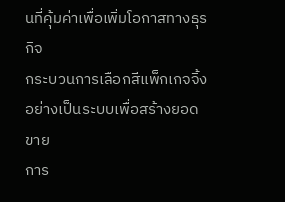นที่คุ้มค่าเพื่อเพิ่มโอกาสทางธุรกิจ
กระบวนการเลือกสีแพ็กเกจจิ้งอย่างเป็นระบบเพื่อสร้างยอดขาย
การ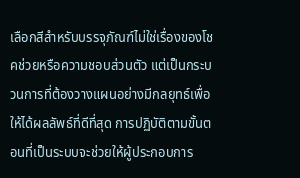เลือกสีสำหรับบรรจุภัณฑ์ไม่ใช่เรื่องของโชคช่วยหรือความชอบส่วนตัว แต่เป็นกระบวนการที่ต้องวางแผนอย่างมีกลยุทธ์เพื่อให้ได้ผลลัพธ์ที่ดีที่สุด การปฏิบัติตามขั้นตอนที่เป็นระบบจะช่วยให้ผู้ประกอบการ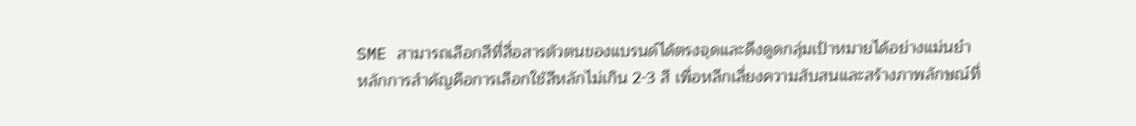SME สามารถเลือกสีที่สื่อสารตัวตนของแบรนด์ได้ตรงจุดและดึงดูดกลุ่มเป้าหมายได้อย่างแม่นยำ
หลักการสำคัญคือการเลือกใช้สีหลักไม่เกิน 2-3 สี เพื่อหลีกเลี่ยงความสับสนและสร้างภาพลักษณ์ที่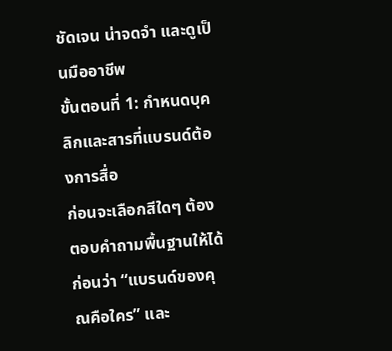ชัดเจน น่าจดจำ และดูเป็นมืออาชีพ
ขั้นตอนที่ 1: กำหนดบุคลิกและสารที่แบรนด์ต้องการสื่อ
ก่อนจะเลือกสีใดๆ ต้องตอบคำถามพื้นฐานให้ได้ก่อนว่า “แบรนด์ของคุณคือใคร” และ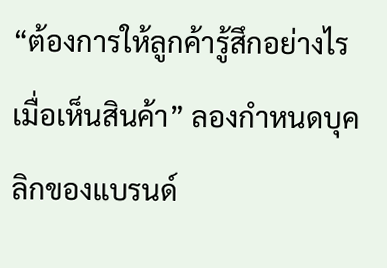“ต้องการให้ลูกค้ารู้สึกอย่างไรเมื่อเห็นสินค้า” ลองกำหนดบุคลิกของแบรนด์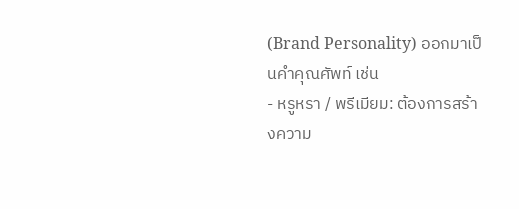(Brand Personality) ออกมาเป็นคำคุณศัพท์ เช่น
- หรูหรา / พรีเมียม: ต้องการสร้างความ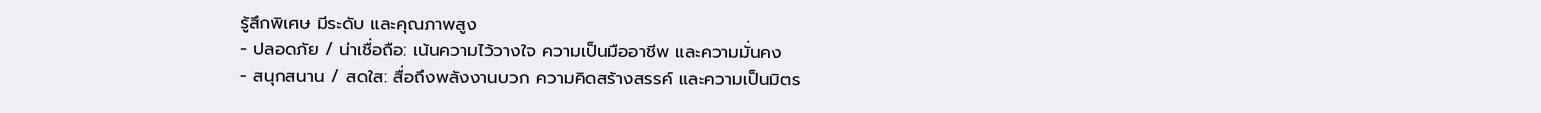รู้สึกพิเศษ มีระดับ และคุณภาพสูง
- ปลอดภัย / น่าเชื่อถือ: เน้นความไว้วางใจ ความเป็นมืออาชีพ และความมั่นคง
- สนุกสนาน / สดใส: สื่อถึงพลังงานบวก ความคิดสร้างสรรค์ และความเป็นมิตร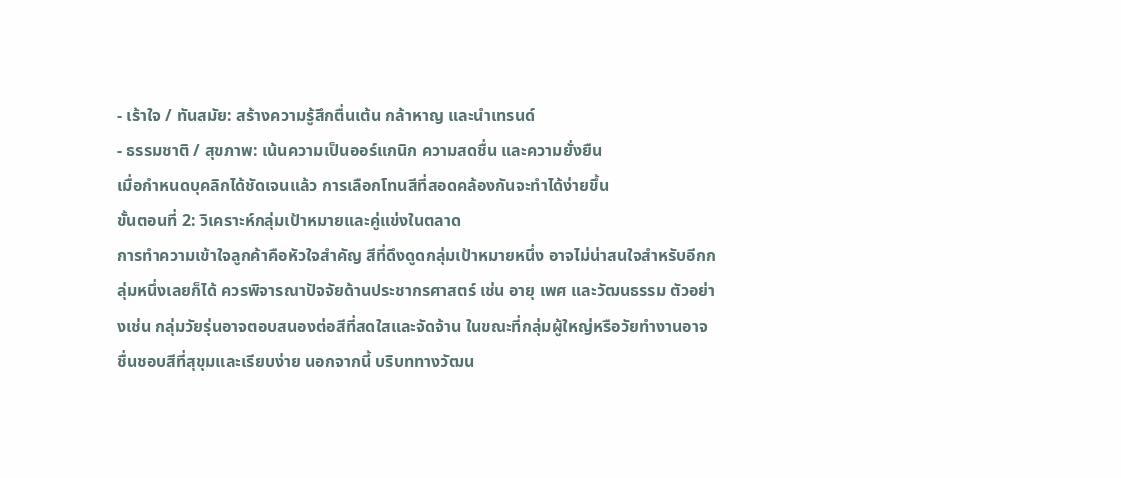- เร้าใจ / ทันสมัย: สร้างความรู้สึกตื่นเต้น กล้าหาญ และนำเทรนด์
- ธรรมชาติ / สุขภาพ: เน้นความเป็นออร์แกนิก ความสดชื่น และความยั่งยืน
เมื่อกำหนดบุคลิกได้ชัดเจนแล้ว การเลือกโทนสีที่สอดคล้องกันจะทำได้ง่ายขึ้น
ขั้นตอนที่ 2: วิเคราะห์กลุ่มเป้าหมายและคู่แข่งในตลาด
การทำความเข้าใจลูกค้าคือหัวใจสำคัญ สีที่ดึงดูดกลุ่มเป้าหมายหนึ่ง อาจไม่น่าสนใจสำหรับอีกกลุ่มหนึ่งเลยก็ได้ ควรพิจารณาปัจจัยด้านประชากรศาสตร์ เช่น อายุ เพศ และวัฒนธรรม ตัวอย่างเช่น กลุ่มวัยรุ่นอาจตอบสนองต่อสีที่สดใสและจัดจ้าน ในขณะที่กลุ่มผู้ใหญ่หรือวัยทำงานอาจชื่นชอบสีที่สุขุมและเรียบง่าย นอกจากนี้ บริบททางวัฒน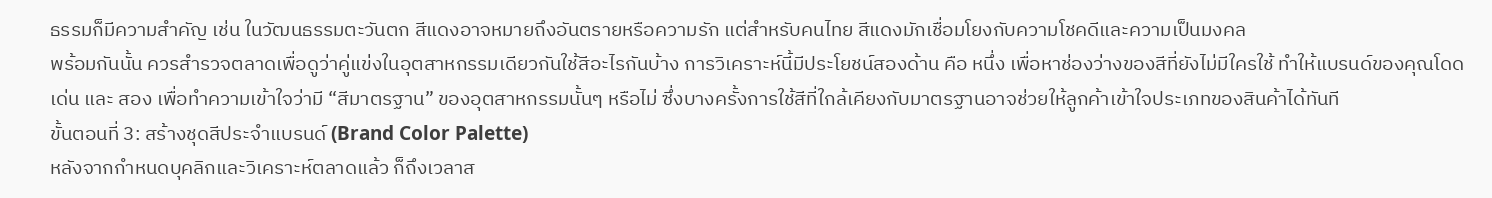ธรรมก็มีความสำคัญ เช่น ในวัฒนธรรมตะวันตก สีแดงอาจหมายถึงอันตรายหรือความรัก แต่สำหรับคนไทย สีแดงมักเชื่อมโยงกับความโชคดีและความเป็นมงคล
พร้อมกันนั้น ควรสำรวจตลาดเพื่อดูว่าคู่แข่งในอุตสาหกรรมเดียวกันใช้สีอะไรกันบ้าง การวิเคราะห์นี้มีประโยชน์สองด้าน คือ หนึ่ง เพื่อหาช่องว่างของสีที่ยังไม่มีใครใช้ ทำให้แบรนด์ของคุณโดดเด่น และ สอง เพื่อทำความเข้าใจว่ามี “สีมาตรฐาน” ของอุตสาหกรรมนั้นๆ หรือไม่ ซึ่งบางครั้งการใช้สีที่ใกล้เคียงกับมาตรฐานอาจช่วยให้ลูกค้าเข้าใจประเภทของสินค้าได้ทันที
ขั้นตอนที่ 3: สร้างชุดสีประจำแบรนด์ (Brand Color Palette)
หลังจากกำหนดบุคลิกและวิเคราะห์ตลาดแล้ว ก็ถึงเวลาส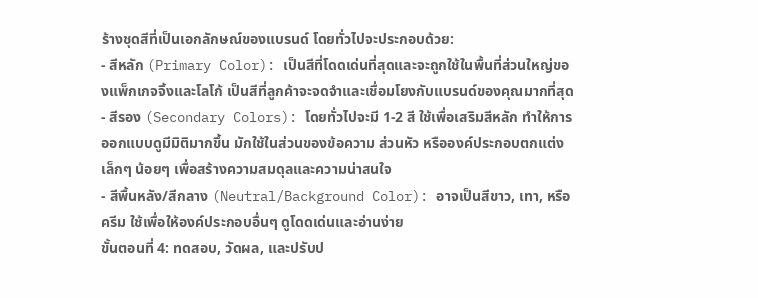ร้างชุดสีที่เป็นเอกลักษณ์ของแบรนด์ โดยทั่วไปจะประกอบด้วย:
- สีหลัก (Primary Color): เป็นสีที่โดดเด่นที่สุดและจะถูกใช้ในพื้นที่ส่วนใหญ่ของแพ็กเกจจิ้งและโลโก้ เป็นสีที่ลูกค้าจะจดจำและเชื่อมโยงกับแบรนด์ของคุณมากที่สุด
- สีรอง (Secondary Colors): โดยทั่วไปจะมี 1-2 สี ใช้เพื่อเสริมสีหลัก ทำให้การออกแบบดูมีมิติมากขึ้น มักใช้ในส่วนของข้อความ ส่วนหัว หรือองค์ประกอบตกแต่งเล็กๆ น้อยๆ เพื่อสร้างความสมดุลและความน่าสนใจ
- สีพื้นหลัง/สีกลาง (Neutral/Background Color): อาจเป็นสีขาว, เทา, หรือครีม ใช้เพื่อให้องค์ประกอบอื่นๆ ดูโดดเด่นและอ่านง่าย
ขั้นตอนที่ 4: ทดสอบ, วัดผล, และปรับป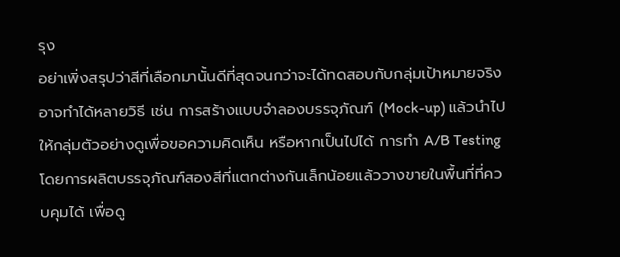รุง
อย่าเพิ่งสรุปว่าสีที่เลือกมานั้นดีที่สุดจนกว่าจะได้ทดสอบกับกลุ่มเป้าหมายจริง อาจทำได้หลายวิธี เช่น การสร้างแบบจำลองบรรจุภัณฑ์ (Mock-up) แล้วนำไปให้กลุ่มตัวอย่างดูเพื่อขอความคิดเห็น หรือหากเป็นไปได้ การทำ A/B Testing โดยการผลิตบรรจุภัณฑ์สองสีที่แตกต่างกันเล็กน้อยแล้ววางขายในพื้นที่ที่ควบคุมได้ เพื่อดู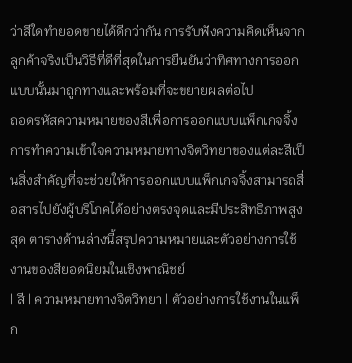ว่าสีใดทำยอดขายได้ดีกว่ากัน การรับฟังความคิดเห็นจากลูกค้าจริงเป็นวิธีที่ดีที่สุดในการยืนยันว่าทิศทางการออกแบบนั้นมาถูกทางและพร้อมที่จะขยายผลต่อไป
ถอดรหัสความหมายของสีเพื่อการออกแบบแพ็กเกจจิ้ง
การทำความเข้าใจความหมายทางจิตวิทยาของแต่ละสีเป็นสิ่งสำคัญที่จะช่วยให้การออกแบบแพ็กเกจจิ้งสามารถสื่อสารไปยังผู้บริโภคได้อย่างตรงจุดและมีประสิทธิภาพสูงสุด ตารางด้านล่างนี้สรุปความหมายและตัวอย่างการใช้งานของสียอดนิยมในเชิงพาณิชย์
| สี | ความหมายทางจิตวิทยา | ตัวอย่างการใช้งานในแพ็ก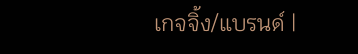เกจจิ้ง/แบรนด์ |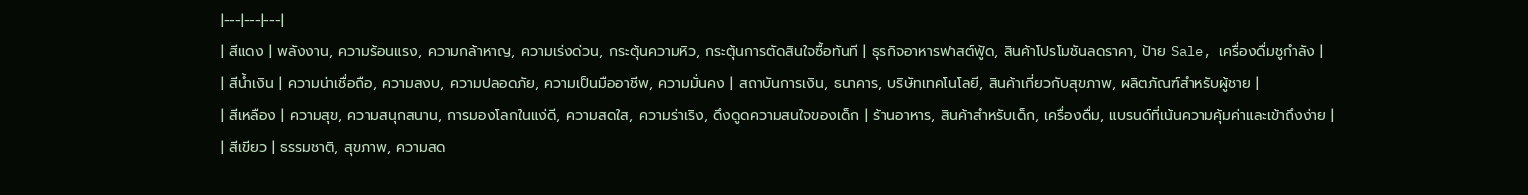|---|---|---|
| สีแดง | พลังงาน, ความร้อนแรง, ความกล้าหาญ, ความเร่งด่วน, กระตุ้นความหิว, กระตุ้นการตัดสินใจซื้อทันที | ธุรกิจอาหารฟาสต์ฟู้ด, สินค้าโปรโมชันลดราคา, ป้าย Sale, เครื่องดื่มชูกำลัง |
| สีน้ำเงิน | ความน่าเชื่อถือ, ความสงบ, ความปลอดภัย, ความเป็นมืออาชีพ, ความมั่นคง | สถาบันการเงิน, ธนาคาร, บริษัทเทคโนโลยี, สินค้าเกี่ยวกับสุขภาพ, ผลิตภัณฑ์สำหรับผู้ชาย |
| สีเหลือง | ความสุข, ความสนุกสนาน, การมองโลกในแง่ดี, ความสดใส, ความร่าเริง, ดึงดูดความสนใจของเด็ก | ร้านอาหาร, สินค้าสำหรับเด็ก, เครื่องดื่ม, แบรนด์ที่เน้นความคุ้มค่าและเข้าถึงง่าย |
| สีเขียว | ธรรมชาติ, สุขภาพ, ความสด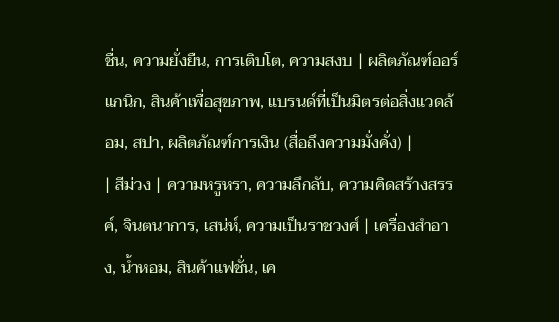ชื่น, ความยั่งยืน, การเติบโต, ความสงบ | ผลิตภัณฑ์ออร์แกนิก, สินค้าเพื่อสุขภาพ, แบรนด์ที่เป็นมิตรต่อสิ่งแวดล้อม, สปา, ผลิตภัณฑ์การเงิน (สื่อถึงความมั่งคั่ง) |
| สีม่วง | ความหรูหรา, ความลึกลับ, ความคิดสร้างสรรค์, จินตนาการ, เสน่ห์, ความเป็นราชวงศ์ | เครื่องสำอาง, น้ำหอม, สินค้าแฟชั่น, เค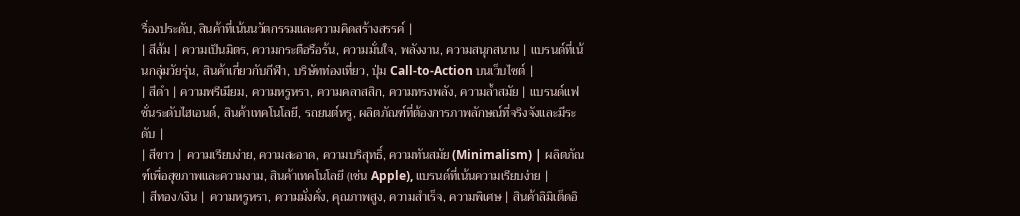รื่องประดับ, สินค้าที่เน้นนวัตกรรมและความคิดสร้างสรรค์ |
| สีส้ม | ความเป็นมิตร, ความกระตือรือร้น, ความมั่นใจ, พลังงาน, ความสนุกสนาน | แบรนด์ที่เน้นกลุ่มวัยรุ่น, สินค้าเกี่ยวกับกีฬา, บริษัทท่องเที่ยว, ปุ่ม Call-to-Action บนเว็บไซต์ |
| สีดำ | ความพรีเมียม, ความหรูหรา, ความคลาสสิก, ความทรงพลัง, ความล้ำสมัย | แบรนด์แฟชั่นระดับไฮเอนด์, สินค้าเทคโนโลยี, รถยนต์หรู, ผลิตภัณฑ์ที่ต้องการภาพลักษณ์ที่จริงจังและมีระดับ |
| สีขาว | ความเรียบง่าย, ความสะอาด, ความบริสุทธิ์, ความทันสมัย (Minimalism) | ผลิตภัณฑ์เพื่อสุขภาพและความงาม, สินค้าเทคโนโลยี (เช่น Apple), แบรนด์ที่เน้นความเรียบง่าย |
| สีทอง/เงิน | ความหรูหรา, ความมั่งคั่ง, คุณภาพสูง, ความสำเร็จ, ความพิเศษ | สินค้าลิมิเต็ดอิ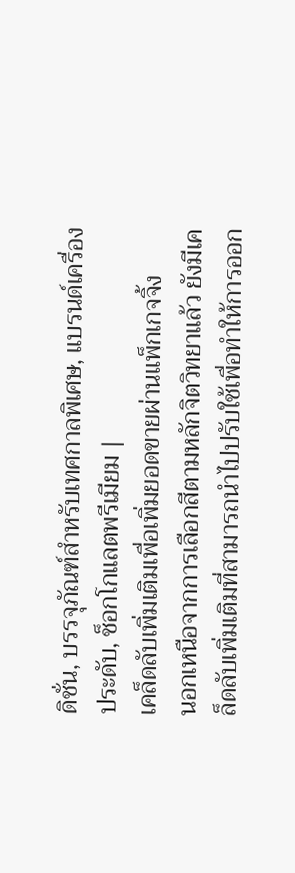ดิชั่น, บรรจุภัณฑ์สำหรับเทศกาลพิเศษ, แบรนด์เครื่องประดับ, ช็อกโกแลตพรีเมียม |
เคล็ดลับเพิ่มเติมเพื่อเพิ่มยอดขายผ่านแพ็กเกจจิ้ง
นอกเหนือจากการเลือกสีตามหลักจิตวิทยาแล้ว ยังมีเคล็ดลับเพิ่มเติมที่สามารถนำไปปรับใช้เพื่อทำให้การออก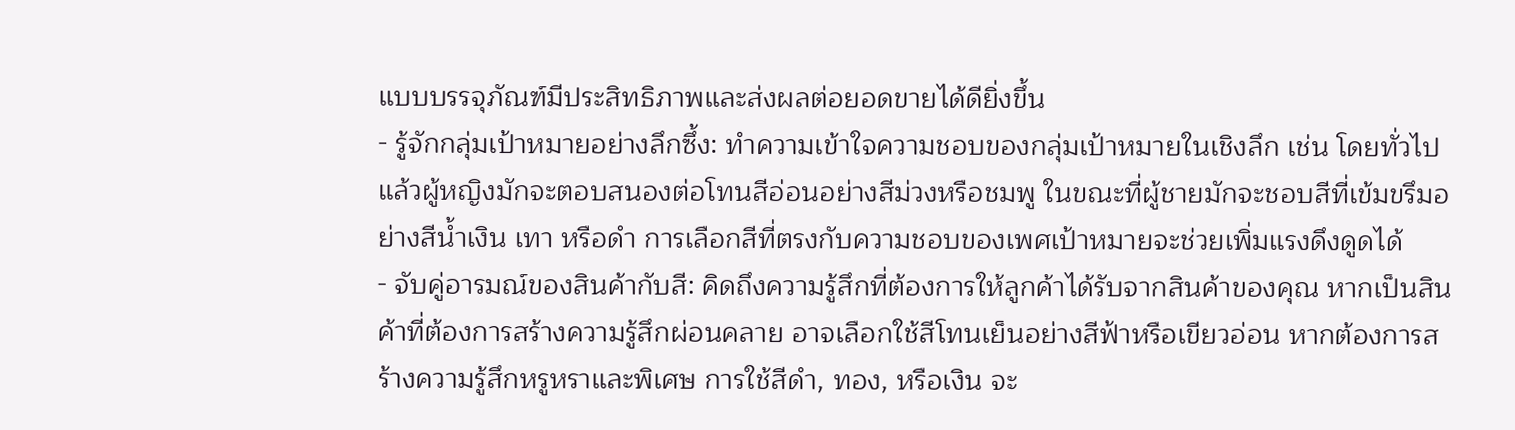แบบบรรจุภัณฑ์มีประสิทธิภาพและส่งผลต่อยอดขายได้ดียิ่งขึ้น
- รู้จักกลุ่มเป้าหมายอย่างลึกซึ้ง: ทำความเข้าใจความชอบของกลุ่มเป้าหมายในเชิงลึก เช่น โดยทั่วไปแล้วผู้หญิงมักจะตอบสนองต่อโทนสีอ่อนอย่างสีม่วงหรือชมพู ในขณะที่ผู้ชายมักจะชอบสีที่เข้มขรึมอย่างสีน้ำเงิน เทา หรือดำ การเลือกสีที่ตรงกับความชอบของเพศเป้าหมายจะช่วยเพิ่มแรงดึงดูดได้
- จับคู่อารมณ์ของสินค้ากับสี: คิดถึงความรู้สึกที่ต้องการให้ลูกค้าได้รับจากสินค้าของคุณ หากเป็นสินค้าที่ต้องการสร้างความรู้สึกผ่อนคลาย อาจเลือกใช้สีโทนเย็นอย่างสีฟ้าหรือเขียวอ่อน หากต้องการสร้างความรู้สึกหรูหราและพิเศษ การใช้สีดำ, ทอง, หรือเงิน จะ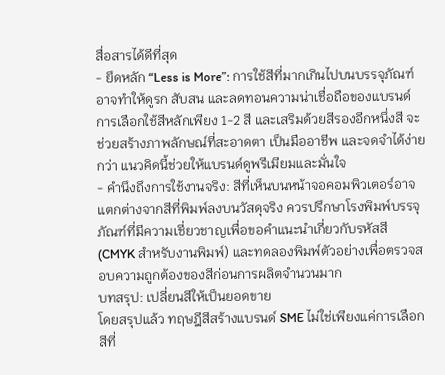สื่อสารได้ดีที่สุด
- ยึดหลัก “Less is More”: การใช้สีที่มากเกินไปบนบรรจุภัณฑ์อาจทำให้ดูรก สับสน และลดทอนความน่าเชื่อถือของแบรนด์ การเลือกใช้สีหลักเพียง 1-2 สี และเสริมด้วยสีรองอีกหนึ่งสี จะช่วยสร้างภาพลักษณ์ที่สะอาดตา เป็นมืออาชีพ และจดจำได้ง่ายกว่า แนวคิดนี้ช่วยให้แบรนด์ดูพรีเมียมและมั่นใจ
- คำนึงถึงการใช้งานจริง: สีที่เห็นบนหน้าจอคอมพิวเตอร์อาจแตกต่างจากสีที่พิมพ์ลงบนวัสดุจริง ควรปรึกษาโรงพิมพ์บรรจุภัณฑ์ที่มีความเชี่ยวชาญเพื่อขอคำแนะนำเกี่ยวกับรหัสสี (CMYK สำหรับงานพิมพ์) และทดลองพิมพ์ตัวอย่างเพื่อตรวจสอบความถูกต้องของสีก่อนการผลิตจำนวนมาก
บทสรุป: เปลี่ยนสีให้เป็นยอดขาย
โดยสรุปแล้ว ทฤษฎีสีสร้างแบรนด์ SME ไม่ใช่เพียงแค่การเลือกสีที่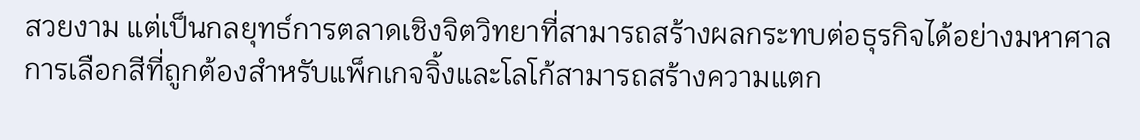สวยงาม แต่เป็นกลยุทธ์การตลาดเชิงจิตวิทยาที่สามารถสร้างผลกระทบต่อธุรกิจได้อย่างมหาศาล การเลือกสีที่ถูกต้องสำหรับแพ็กเกจจิ้งและโลโก้สามารถสร้างความแตก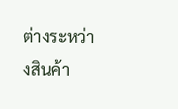ต่างระหว่างสินค้า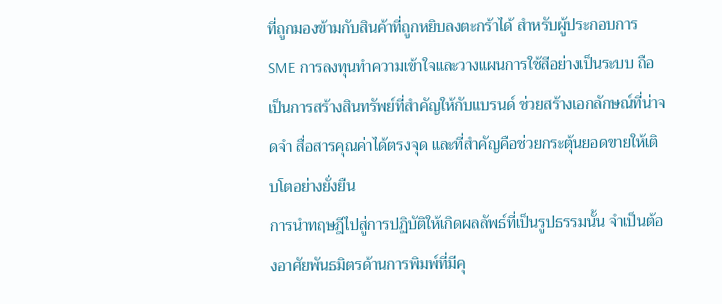ที่ถูกมองข้ามกับสินค้าที่ถูกหยิบลงตะกร้าได้ สำหรับผู้ประกอบการ SME การลงทุนทำความเข้าใจและวางแผนการใช้สีอย่างเป็นระบบ ถือเป็นการสร้างสินทรัพย์ที่สำคัญให้กับแบรนด์ ช่วยสร้างเอกลักษณ์ที่น่าจดจำ สื่อสารคุณค่าได้ตรงจุด และที่สำคัญคือช่วยกระตุ้นยอดขายให้เติบโตอย่างยั่งยืน
การนำทฤษฎีไปสู่การปฏิบัติให้เกิดผลลัพธ์ที่เป็นรูปธรรมนั้น จำเป็นต้องอาศัยพันธมิตรด้านการพิมพ์ที่มีคุ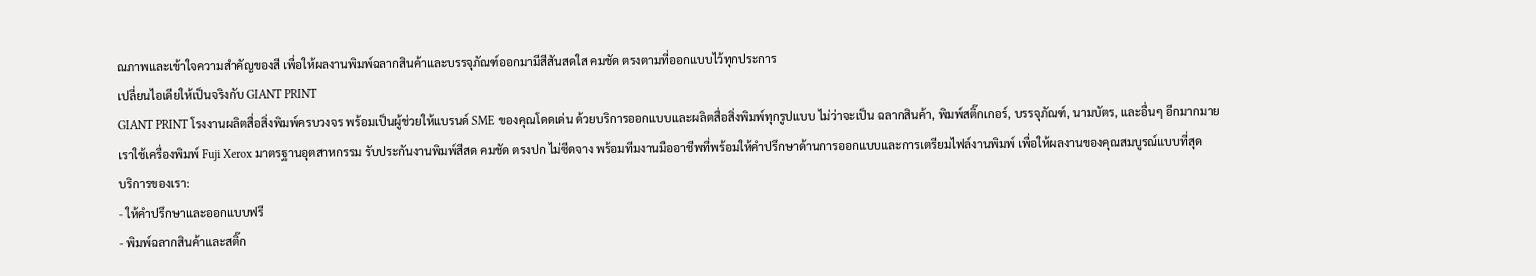ณภาพและเข้าใจความสำคัญของสี เพื่อให้ผลงานพิมพ์ฉลากสินค้าและบรรจุภัณฑ์ออกมามีสีสันสดใส คมชัด ตรงตามที่ออกแบบไว้ทุกประการ
เปลี่ยนไอเดียให้เป็นจริงกับ GIANT PRINT
GIANT PRINT โรงงานผลิตสื่อสิ่งพิมพ์ครบวงจร พร้อมเป็นผู้ช่วยให้แบรนด์ SME ของคุณโดดเด่น ด้วยบริการออกแบบและผลิตสื่อสิ่งพิมพ์ทุกรูปแบบ ไม่ว่าจะเป็น ฉลากสินค้า, พิมพ์สติ๊กเกอร์, บรรจุภัณฑ์, นามบัตร, และอื่นๆ อีกมากมาย
เราใช้เครื่องพิมพ์ Fuji Xerox มาตรฐานอุตสาหกรรม รับประกันงานพิมพ์สีสด คมชัด ตรงปก ไม่ซีดจาง พร้อมทีมงานมืออาชีพที่พร้อมให้คำปรึกษาด้านการออกแบบและการเตรียมไฟล์งานพิมพ์ เพื่อให้ผลงานของคุณสมบูรณ์แบบที่สุด
บริการของเรา:
- ให้คำปรึกษาและออกแบบฟรี
- พิมพ์ฉลากสินค้าและสติ๊ก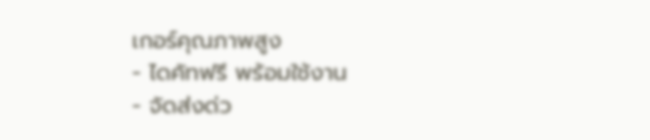เกอร์คุณภาพสูง
- ไดคัทฟรี พร้อมใช้งาน
- จัดส่งด่ว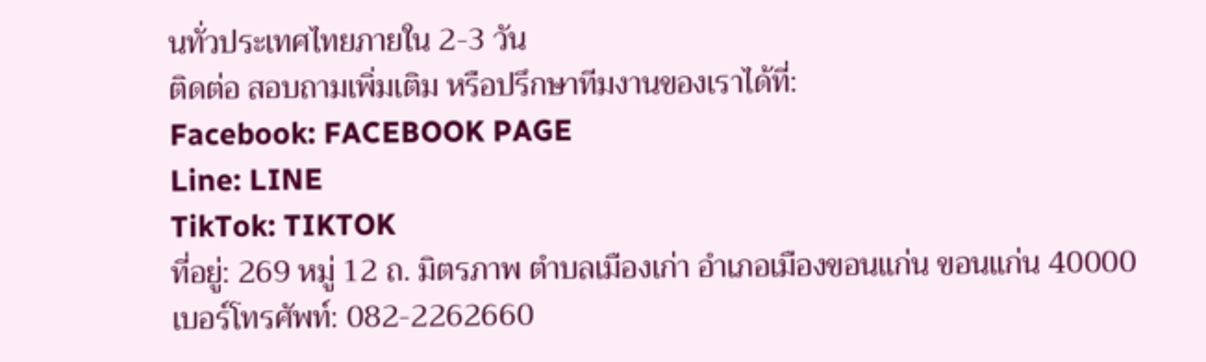นทั่วประเทศไทยภายใน 2-3 วัน
ติดต่อ สอบถามเพิ่มเติม หรือปรึกษาทีมงานของเราได้ที่:
Facebook: FACEBOOK PAGE
Line: LINE
TikTok: TIKTOK
ที่อยู่: 269 หมู่ 12 ถ. มิตรภาพ ตำบลเมืองเก่า อำเภอเมืองขอนแก่น ขอนแก่น 40000
เบอร์โทรศัพท์: 082-2262660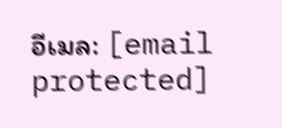อีเมล: [email protected]